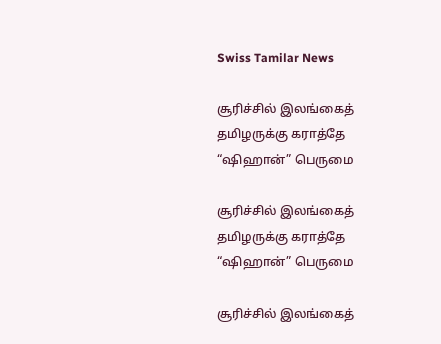Swiss Tamilar News

சூரிச்சில் இலங்கைத் தமிழருக்கு கராத்தே “ஷிஹான்” பெருமை

சூரிச்சில் இலங்கைத் தமிழருக்கு கராத்தே “ஷிஹான்” பெருமை

சூரிச்சில் இலங்கைத்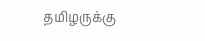தமிழருக்கு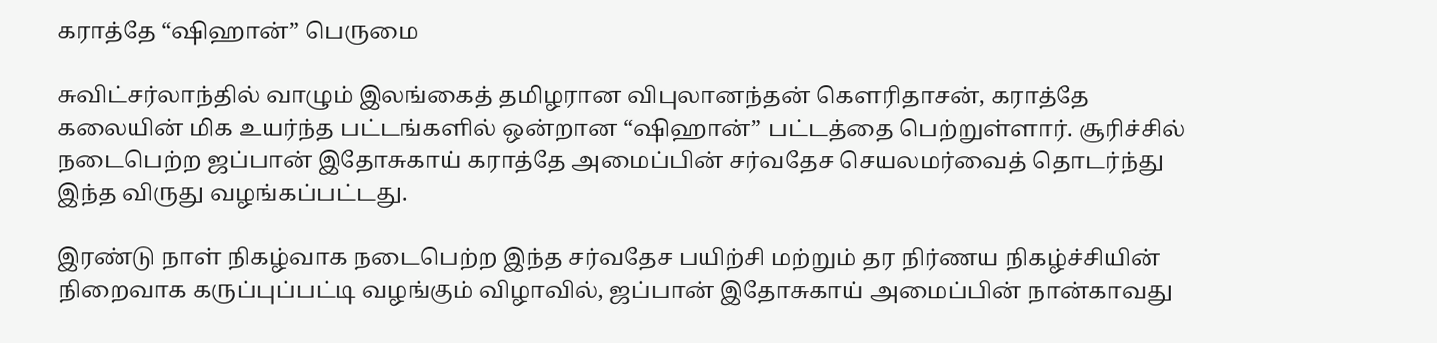கராத்தே “ஷிஹான்” பெருமை

சுவிட்சர்லாந்தில் வாழும் இலங்கைத் தமிழரான விபுலானந்தன் கௌரிதாசன், கராத்தே கலையின் மிக உயர்ந்த பட்டங்களில் ஒன்றான “ஷிஹான்” பட்டத்தை பெற்றுள்ளார். சூரிச்சில் நடைபெற்ற ஜப்பான் இதோசுகாய் கராத்தே அமைப்பின் சர்வதேச செயலமர்வைத் தொடர்ந்து இந்த விருது வழங்கப்பட்டது.

இரண்டு நாள் நிகழ்வாக நடைபெற்ற இந்த சர்வதேச பயிற்சி மற்றும் தர நிர்ணய நிகழ்ச்சியின் நிறைவாக கருப்புப்பட்டி வழங்கும் விழாவில், ஜப்பான் இதோசுகாய் அமைப்பின் நான்காவது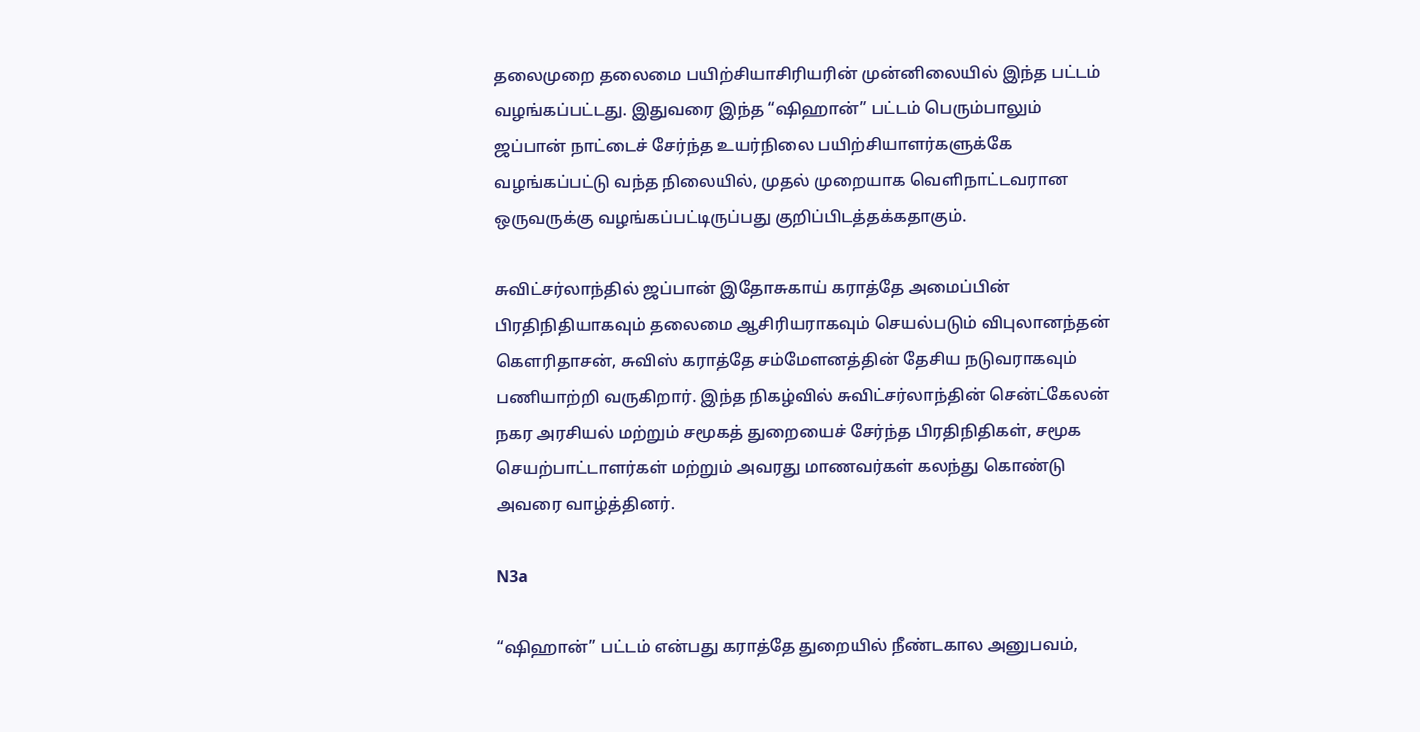தலைமுறை தலைமை பயிற்சியாசிரியரின் முன்னிலையில் இந்த பட்டம் வழங்கப்பட்டது. இதுவரை இந்த “ஷிஹான்” பட்டம் பெரும்பாலும் ஜப்பான் நாட்டைச் சேர்ந்த உயர்நிலை பயிற்சியாளர்களுக்கே வழங்கப்பட்டு வந்த நிலையில், முதல் முறையாக வெளிநாட்டவரான ஒருவருக்கு வழங்கப்பட்டிருப்பது குறிப்பிடத்தக்கதாகும்.

சுவிட்சர்லாந்தில் ஜப்பான் இதோசுகாய் கராத்தே அமைப்பின் பிரதிநிதியாகவும் தலைமை ஆசிரியராகவும் செயல்படும் விபுலானந்தன் கௌரிதாசன், சுவிஸ் கராத்தே சம்மேளனத்தின் தேசிய நடுவராகவும் பணியாற்றி வருகிறார். இந்த நிகழ்வில் சுவிட்சர்லாந்தின் சென்ட்கேலன் நகர அரசியல் மற்றும் சமூகத் துறையைச் சேர்ந்த பிரதிநிதிகள், சமூக செயற்பாட்டாளர்கள் மற்றும் அவரது மாணவர்கள் கலந்து கொண்டு அவரை வாழ்த்தினர்.

N3a

“ஷிஹான்” பட்டம் என்பது கராத்தே துறையில் நீண்டகால அனுபவம்,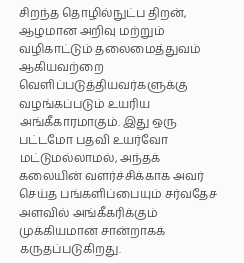சிறந்த தொழில்நுட்ப திறன், ஆழமான அறிவு மற்றும் வழிகாட்டும் தலைமைத்துவம் ஆகியவற்றை வெளிப்படுத்தியவர்களுக்கு வழங்கப்படும் உயரிய அங்கீகாரமாகும். இது ஒரு பட்டமோ பதவி உயர்வோ மட்டுமல்லாமல், அந்தக் கலையின் வளர்ச்சிக்காக அவர் செய்த பங்களிப்பையும் சர்வதேச அளவில் அங்கீகரிக்கும் முக்கியமான சான்றாகக் கருதப்படுகிறது.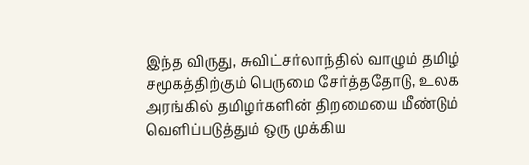இந்த விருது, சுவிட்சர்லாந்தில் வாழும் தமிழ் சமூகத்திற்கும் பெருமை சேர்த்ததோடு, உலக அரங்கில் தமிழர்களின் திறமையை மீண்டும் வெளிப்படுத்தும் ஒரு முக்கிய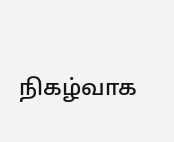நிகழ்வாக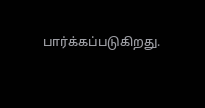பார்க்கப்படுகிறது.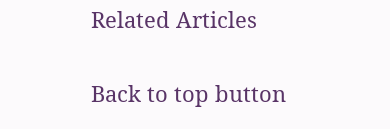Related Articles

Back to top button